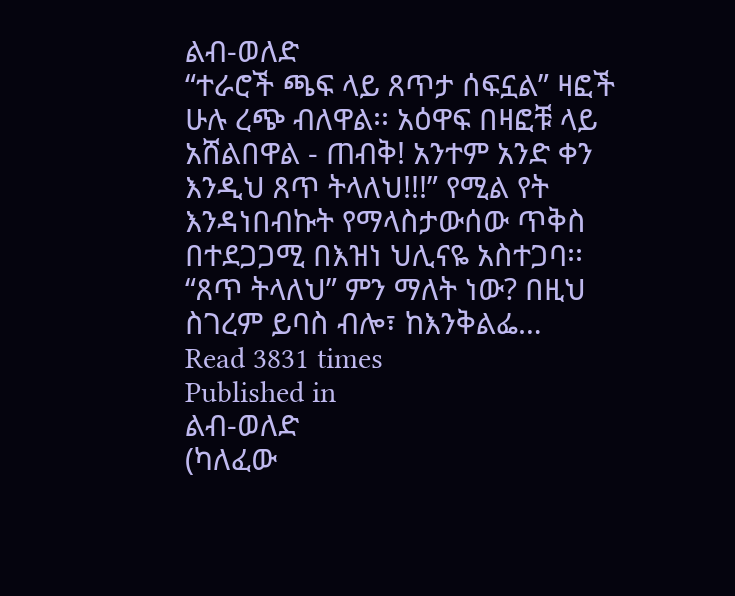ልብ-ወለድ
“ተራሮች ጫፍ ላይ ጸጥታ ሰፍኗል” ዛፎች ሁሉ ረጭ ብለዋል፡፡ አዕዋፍ በዛፎቹ ላይ አሸልበዋል - ጠብቅ! አንተም አንድ ቀን እንዲህ ጸጥ ትላለህ!!!” የሚል የት እንዳነበብኩት የማላስታውሰው ጥቅስ በተደጋጋሚ በእዝነ ህሊናዬ አስተጋባ፡፡ “ጸጥ ትላለህ” ምን ማለት ነው? በዚህ ስገረም ይባስ ብሎ፣ ከእንቅልፌ…
Read 3831 times
Published in
ልብ-ወለድ
(ካለፈው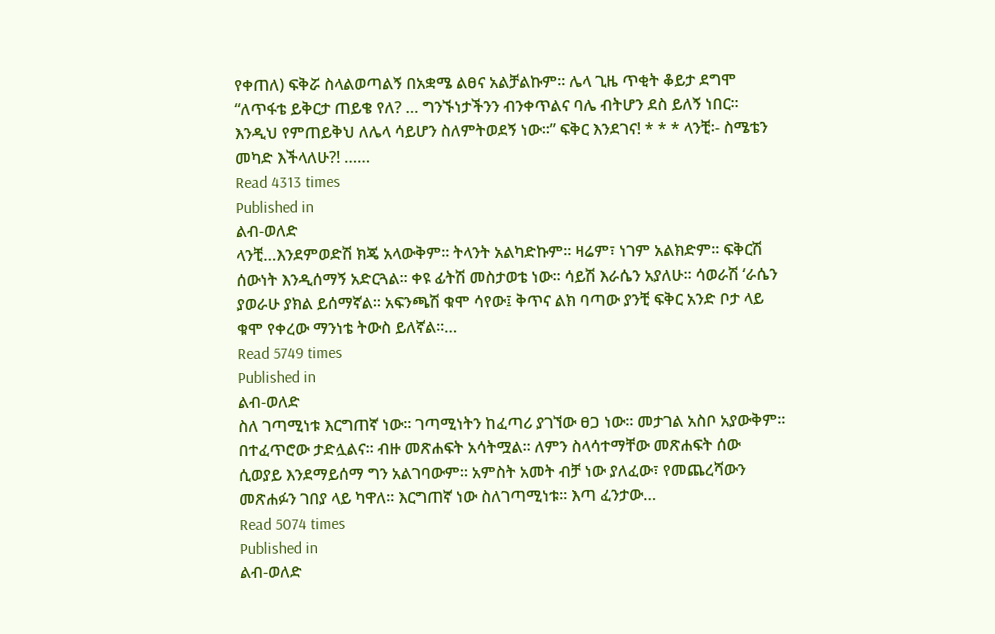የቀጠለ) ፍቅሯ ስላልወጣልኝ በአቋሜ ልፀና አልቻልኩም። ሌላ ጊዜ ጥቂት ቆይታ ደግሞ “ለጥፋቴ ይቅርታ ጠይቄ የለ? … ግንኙነታችንን ብንቀጥልና ባሌ ብትሆን ደስ ይለኝ ነበር፡፡ እንዲህ የምጠይቅህ ለሌላ ሳይሆን ስለምትወደኝ ነው፡፡” ፍቅር እንደገና! * * * ላንቺ፡- ስሜቴን መካድ እችላለሁ?! ……
Read 4313 times
Published in
ልብ-ወለድ
ላንቺ…እንደምወድሽ ክጄ አላውቅም፡፡ ትላንት አልካድኩም። ዛሬም፣ ነገም አልክድም፡፡ ፍቅርሽ ሰውነት እንዲሰማኝ አድርጓል፡፡ ቀዩ ፊትሽ መስታወቴ ነው፡፡ ሳይሽ እራሴን አያለሁ፡፡ ሳወራሽ ‘ራሴን ያወራሁ ያክል ይሰማኛል፡፡ አፍንጫሽ ቁሞ ሳየው፤ ቅጥና ልክ ባጣው ያንቺ ፍቅር አንድ ቦታ ላይ ቁሞ የቀረው ማንነቴ ትውስ ይለኛል፡፡…
Read 5749 times
Published in
ልብ-ወለድ
ስለ ገጣሚነቱ እርግጠኛ ነው፡፡ ገጣሚነትን ከፈጣሪ ያገኘው ፀጋ ነው፡፡ መታገል አስቦ አያውቅም፡፡ በተፈጥሮው ታድሏልና፡፡ ብዙ መጽሐፍት አሳትሟል፡፡ ለምን ስላሳተማቸው መጽሐፍት ሰው ሲወያይ እንደማይሰማ ግን አልገባውም። አምስት አመት ብቻ ነው ያለፈው፣ የመጨረሻውን መጽሐፉን ገበያ ላይ ካዋለ፡፡ እርግጠኛ ነው ስለገጣሚነቱ፡፡ እጣ ፈንታው…
Read 5074 times
Published in
ልብ-ወለድ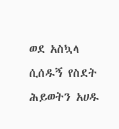ወደ አስኳላ ሲሰዱኝ የስደት ሕይወትን አሀዱ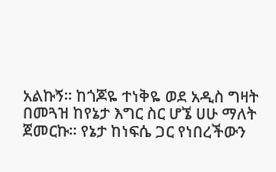አልኩኝ። ከጎጆዬ ተነቅዬ ወደ አዲስ ግዛት በመጓዝ ከየኔታ እግር ስር ሆኜ ሀሁ ማለት ጀመርኩ። የኔታ ከነፍሴ ጋር የነበረችውን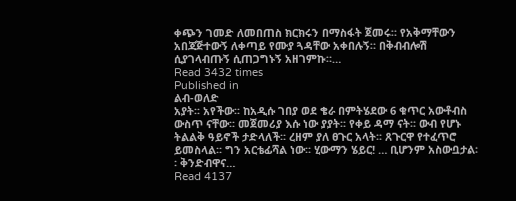ቀጭን ገመድ ለመበጠስ ክርክሩን በማስፋት ጀመሩ። የአቅማቸውን አበጃጅተውኝ ለቀጣይ የሙያ ጓዳቸው አቀበሉኝ። በቅብብሎሽ ሲያገላብጡኝ ሲጠጋግኑኝ አዘገምኩ።…
Read 3432 times
Published in
ልብ-ወለድ
አያት፡፡ አየችው፡፡ ከአዲሱ ገበያ ወደ ቄራ በምትሄደው 6 ቁጥር አውቶብስ ውስጥ ናቸው፡፡ መጀመሪያ እሱ ነው ያያት፡፡ የቀይ ዳማ ናት፡፡ ውብ የሆኑ ትልልቅ ዓይኖች ታድላለች፡፡ ረዘም ያለ ፀጉር አላት፡፡ ጸጉርዋ የተፈጥሮ ይመስላል፡፡ ግን አርቴፊሻል ነው፡፡ ሂውማን ሄይር! … ቢሆንም አስውቧታል፡፡ ቅንድብዋና…
Read 4137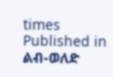times
Published in
ልብ-ወለድ